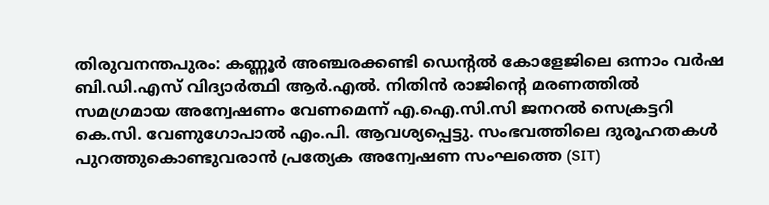തിരുവനന്തപുരം: കണ്ണൂർ അഞ്ചരക്കണ്ടി ഡെന്റൽ കോളേജിലെ ഒന്നാം വർഷ ബി.ഡി.എസ് വിദ്യാർത്ഥി ആർ.എൽ. നിതിൻ രാജിന്റെ മരണത്തിൽ സമഗ്രമായ അന്വേഷണം വേണമെന്ന് എ.ഐ.സി.സി ജനറൽ സെക്രട്ടറി കെ.സി. വേണുഗോപാൽ എം.പി. ആവശ്യപ്പെട്ടു. സംഭവത്തിലെ ദുരൂഹതകൾ പുറത്തുകൊണ്ടുവരാൻ പ്രത്യേക അന്വേഷണ സംഘത്തെ (SIT)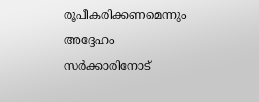രൂപീകരിക്കണമെന്നും അദ്ദേഹം സർക്കാരിനോട്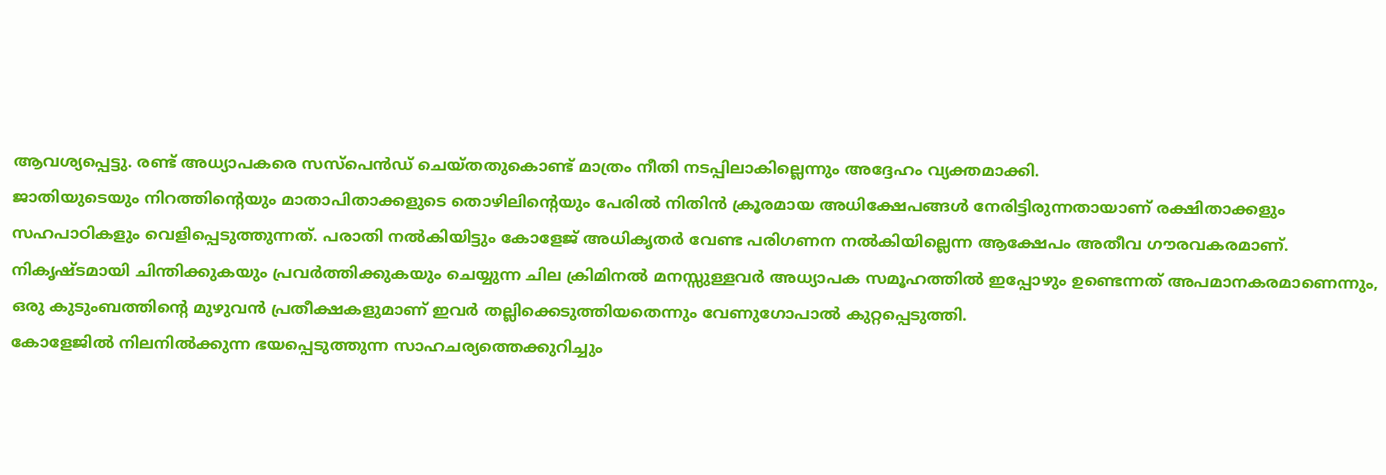ആവശ്യപ്പെട്ടു. രണ്ട് അധ്യാപകരെ സസ്പെൻഡ് ചെയ്തതുകൊണ്ട് മാത്രം നീതി നടപ്പിലാകില്ലെന്നും അദ്ദേഹം വ്യക്തമാക്കി.
ജാതിയുടെയും നിറത്തിന്റെയും മാതാപിതാക്കളുടെ തൊഴിലിന്റെയും പേരിൽ നിതിൻ ക്രൂരമായ അധിക്ഷേപങ്ങൾ നേരിട്ടിരുന്നതായാണ് രക്ഷിതാക്കളും സഹപാഠികളും വെളിപ്പെടുത്തുന്നത്. പരാതി നൽകിയിട്ടും കോളേജ് അധികൃതർ വേണ്ട പരിഗണന നൽകിയില്ലെന്ന ആക്ഷേപം അതീവ ഗൗരവകരമാണ്. നികൃഷ്ടമായി ചിന്തിക്കുകയും പ്രവർത്തിക്കുകയും ചെയ്യുന്ന ചില ക്രിമിനൽ മനസ്സുള്ളവർ അധ്യാപക സമൂഹത്തിൽ ഇപ്പോഴും ഉണ്ടെന്നത് അപമാനകരമാണെന്നും, ഒരു കുടുംബത്തിന്റെ മുഴുവൻ പ്രതീക്ഷകളുമാണ് ഇവർ തല്ലിക്കെടുത്തിയതെന്നും വേണുഗോപാൽ കുറ്റപ്പെടുത്തി.
കോളേജിൽ നിലനിൽക്കുന്ന ഭയപ്പെടുത്തുന്ന സാഹചര്യത്തെക്കുറിച്ചും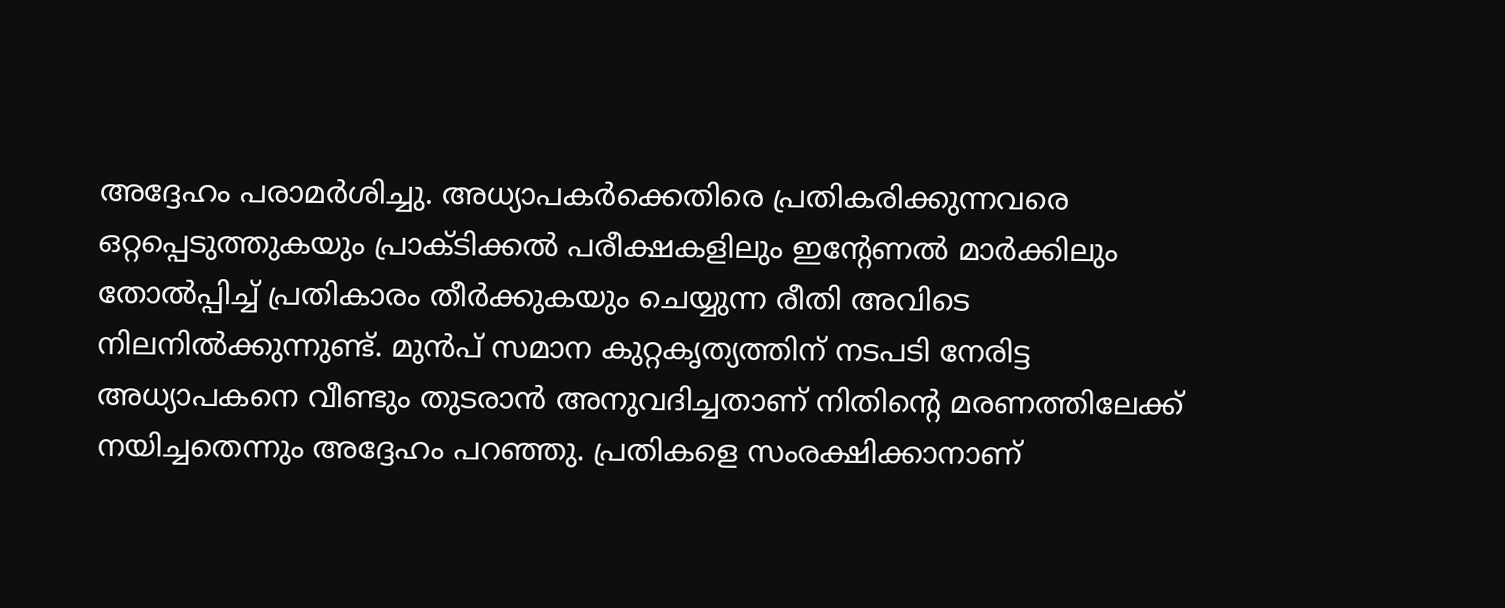അദ്ദേഹം പരാമർശിച്ചു. അധ്യാപകർക്കെതിരെ പ്രതികരിക്കുന്നവരെ ഒറ്റപ്പെടുത്തുകയും പ്രാക്ടിക്കൽ പരീക്ഷകളിലും ഇന്റേണൽ മാർക്കിലും തോൽപ്പിച്ച് പ്രതികാരം തീർക്കുകയും ചെയ്യുന്ന രീതി അവിടെ നിലനിൽക്കുന്നുണ്ട്. മുൻപ് സമാന കുറ്റകൃത്യത്തിന് നടപടി നേരിട്ട അധ്യാപകനെ വീണ്ടും തുടരാൻ അനുവദിച്ചതാണ് നിതിന്റെ മരണത്തിലേക്ക് നയിച്ചതെന്നും അദ്ദേഹം പറഞ്ഞു. പ്രതികളെ സംരക്ഷിക്കാനാണ്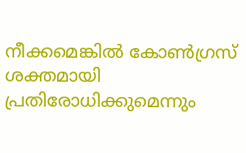നീക്കമെങ്കിൽ കോൺഗ്രസ് ശക്തമായി പ്രതിരോധിക്കുമെന്നും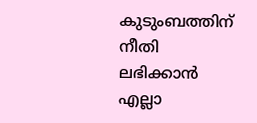കുടുംബത്തിന് നീതി ലഭിക്കാൻ എല്ലാ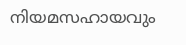നിയമസഹായവും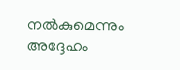നൽകുമെന്നും അദ്ദേഹം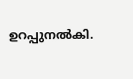ഉറപ്പുനൽകി.